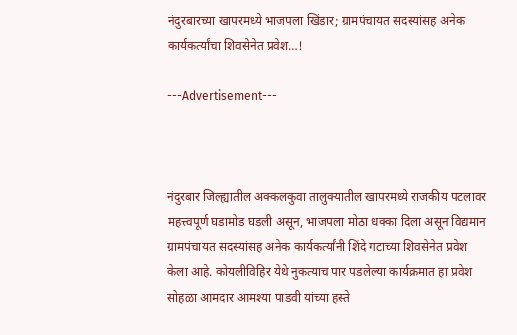नंदुरबारच्या खापरमध्ये भाजपला खिंडार; ग्रामपंचायत सदस्यांसह अनेक कार्यकर्त्यांचा शिवसेनेत प्रवेश…!

---Advertisement---



नंदुरबार जिल्ह्यातील अक्कलकुवा तालुक्यातील खापरमध्ये राजकीय पटलावर महत्त्वपूर्ण घडामोड घडली असून, भाजपला मोठा धक्का दिला असून विद्यमान ग्रामपंचायत सदस्यांसह अनेक कार्यकर्त्यांनी शिंदे गटाच्या शिवसेनेत प्रवेश केला आहे. कोयलीविहिर येथे नुकत्याच पार पडलेल्या कार्यक्रमात हा प्रवेश सोहळा आमदार आमश्या पाडवी यांच्या हस्ते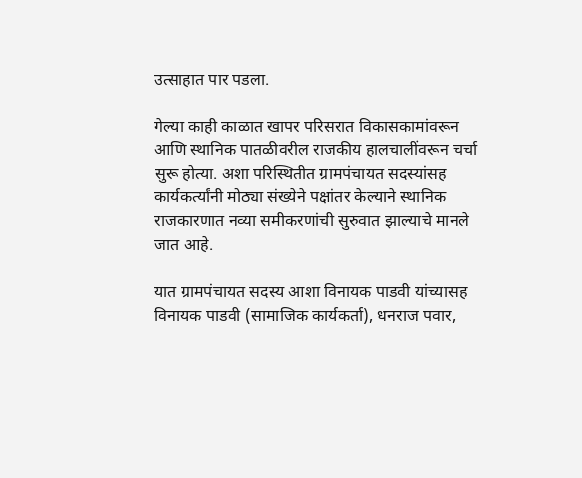उत्साहात पार पडला.

गेल्या काही काळात खापर परिसरात विकासकामांवरून आणि स्थानिक पातळीवरील राजकीय हालचालींवरून चर्चा सुरू होत्या. अशा परिस्थितीत ग्रामपंचायत सदस्यांसह कार्यकर्त्यांनी मोठ्या संख्येने पक्षांतर केल्याने स्थानिक राजकारणात नव्या समीकरणांची सुरुवात झाल्याचे मानले जात आहे.

यात ग्रामपंचायत सदस्य आशा विनायक पाडवी यांच्यासह विनायक पाडवी (सामाजिक कार्यकर्ता), धनराज पवार,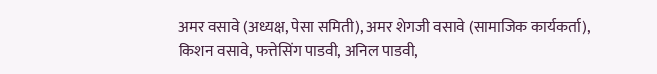अमर वसावे (अध्यक्ष, पेसा समिती), अमर शेगजी वसावे (सामाजिक कार्यकर्ता), किशन वसावे, फत्तेसिंग पाडवी, अनिल पाडवी,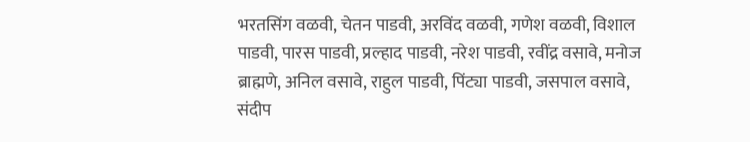भरतसिंग वळवी, चेतन पाडवी, अरविंद वळवी, गणेश वळवी, विशाल पाडवी, पारस पाडवी, प्रल्हाद पाडवी, नरेश पाडवी, रवींद्र वसावे, मनोज ब्राह्मणे, अनिल वसावे, राहुल पाडवी, पिंट्या पाडवी, जसपाल वसावे, संदीप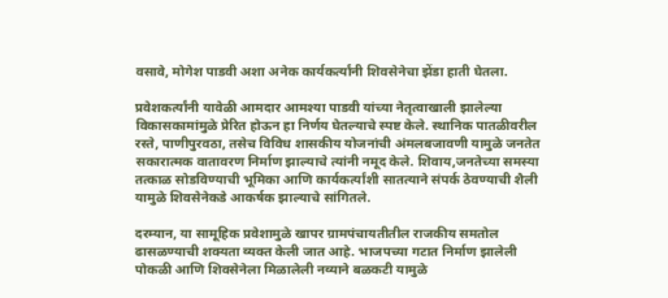वसावे, मोगेश पाडवी अशा अनेक कार्यकर्त्यांनी शिवसेनेचा झेंडा हाती घेतला.

प्रवेशकर्त्यांनी यावेळी आमदार आमश्या पाडवी यांच्या नेतृत्वाखाली झालेल्या विकासकामांमुळे प्रेरित होऊन हा निर्णय घेतल्याचे स्पष्ट केले. स्थानिक पातळीवरील रस्ते, पाणीपुरवठा, तसेच विविध शासकीय योजनांची अंमलबजावणी यामुळे जनतेत सकारात्मक वातावरण निर्माण झाल्याचे त्यांनी नमूद केले. शिवाय,जनतेच्या समस्या तत्काळ सोडविण्याची भूमिका आणि कार्यकर्त्यांशी सातत्याने संपर्क ठेवण्याची शैली यामुळे शिवसेनेकडे आकर्षक झाल्याचे सांगितले.

दरम्यान, या सामूहिक प्रवेशामुळे खापर ग्रामपंचायतीतील राजकीय समतोल ढासळण्याची शक्यता व्यक्त केली जात आहे. भाजपच्या गटात निर्माण झालेली पोकळी आणि शिवसेनेला मिळालेली नव्याने बळकटी यामुळे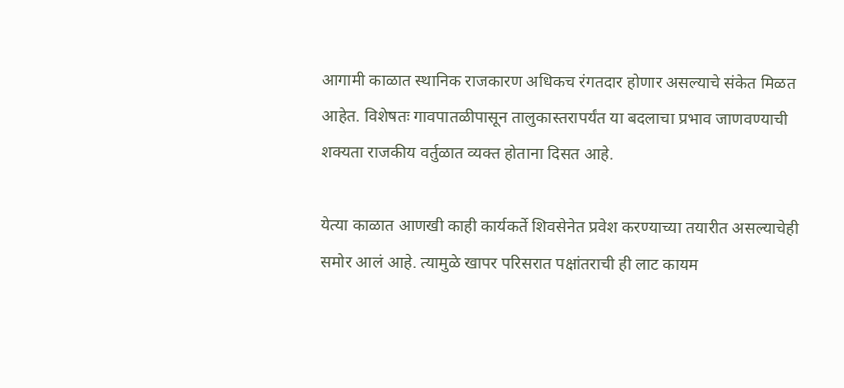आगामी काळात स्थानिक राजकारण अधिकच रंगतदार होणार असल्याचे संकेत मिळत आहेत. विशेषतः गावपातळीपासून तालुकास्तरापर्यंत या बदलाचा प्रभाव जाणवण्याची शक्यता राजकीय वर्तुळात व्यक्त होताना दिसत आहे.

येत्या काळात आणखी काही कार्यकर्ते शिवसेनेत प्रवेश करण्याच्या तयारीत असल्याचेही समोर आलं आहे. त्यामुळे खापर परिसरात पक्षांतराची ही लाट कायम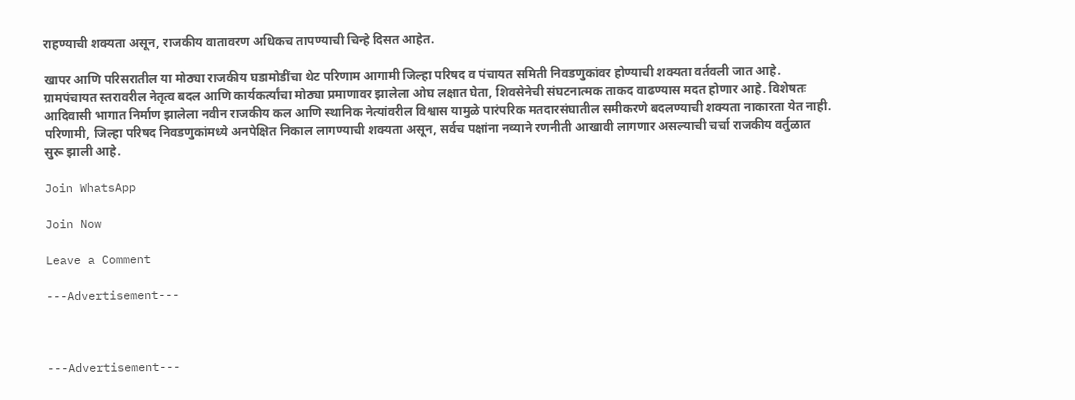राहण्याची शक्यता असून, राजकीय वातावरण अधिकच तापण्याची चिन्हे दिसत आहेत.

खापर आणि परिसरातील या मोठ्या राजकीय घडामोडींचा थेट परिणाम आगामी जिल्हा परिषद व पंचायत समिती निवडणुकांवर होण्याची शक्यता वर्तवली जात आहे. ग्रामपंचायत स्तरावरील नेतृत्व बदल आणि कार्यकर्त्यांचा मोठ्या प्रमाणावर झालेला ओघ लक्षात घेता, शिवसेनेची संघटनात्मक ताकद वाढण्यास मदत होणार आहे. विशेषतः आदिवासी भागात निर्माण झालेला नवीन राजकीय कल आणि स्थानिक नेत्यांवरील विश्वास यामुळे पारंपरिक मतदारसंघातील समीकरणे बदलण्याची शक्यता नाकारता येत नाही. परिणामी, जिल्हा परिषद निवडणुकांमध्ये अनपेक्षित निकाल लागण्याची शक्यता असून, सर्वच पक्षांना नव्याने रणनीती आखावी लागणार असल्याची चर्चा राजकीय वर्तुळात सुरू झाली आहे.

Join WhatsApp

Join Now

Leave a Comment

---Advertisement---



---Advertisement---